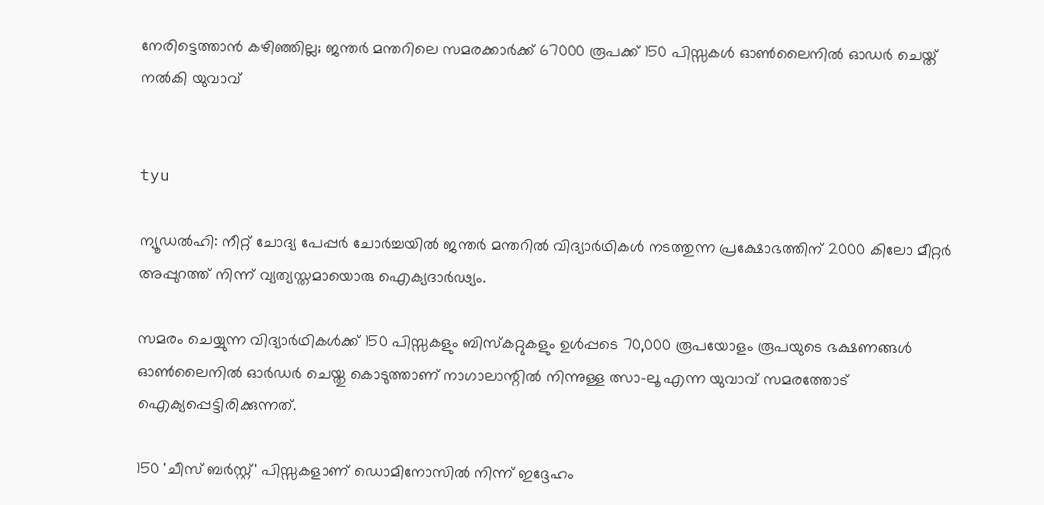നേരിട്ടെത്താന്‍ കഴിഞ്ഞില്ല; ജന്തര്‍ മന്തറിലെ സമരക്കാര്‍ക്ക് 67000 രൂപക്ക് 150 പിസ്സകള്‍ ഓണ്‍ലൈനില്‍ ഓഡര്‍ ചെയ്ത് നല്‍കി യുവാവ്


tyu

ന്യൂഡല്‍ഹി: നീറ്റ് ചോദ്യ പേപ്പര്‍ ചോര്‍ച്ചയില്‍ ജന്തര്‍ മന്തറില്‍ വിദ്യാര്‍ഥികള്‍ നടത്തുന്ന പ്രക്ഷോഭത്തിന് 2000 കിലോ മീറ്റര്‍ അപ്പുറത്ത് നിന്ന് വ്യത്യസ്തമായൊരു ഐക്യദാര്‍ഢ്യം.

സമരം ചെയ്യുന്ന വിദ്യാര്‍ഥികള്‍ക്ക് 150 പിസ്സകളും ബിസ്‌കറ്റുകളും ഉള്‍പ്പടെ 70,000 രൂപയോളം രൂപയുടെ ഭക്ഷണങ്ങള്‍ ഓണ്‍ലൈനില്‍ ഓര്‍ഡര്‍ ചെയ്തു കൊടുത്താണ് നാഗാലാന്റില്‍ നിന്നുള്ള ത്സാ-ലൂ എന്ന യുവാവ് സമരത്തോട് ഐക്യപ്പെട്ടിരിക്കുന്നത്.

150 'ചീസ് ബര്‍സ്റ്റ്' പിസ്സകളാണ് ഡൊമിനോസില്‍ നിന്ന് ഇദ്ദേഹം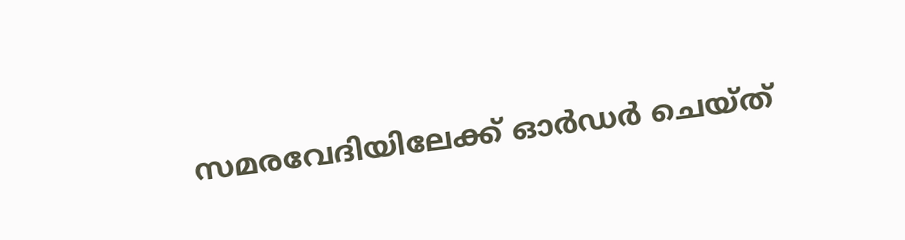സമരവേദിയിലേക്ക് ഓര്‍ഡര്‍ ചെയ്ത്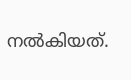നല്‍കിയത്.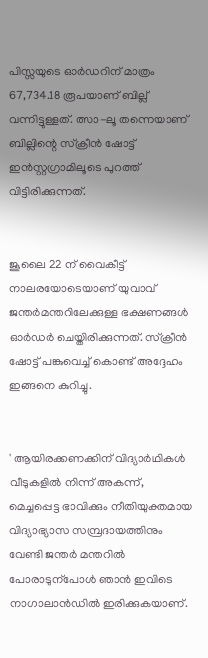പിസ്സയുടെ ഓര്‍ഡറിന് മാത്രം 67,734.18 രൂപയാണ് ബില്ല് വന്നിട്ടുള്ളത്. ത്സാ-ലൂ തന്നെയാണ് ബില്ലിന്റെ സ്‌ക്രീന്‍ ഷോട്ട് ഇന്‍സ്റ്റഗ്രാമിലൂടെ പുറത്ത് വിട്ടിരിക്കുന്നത്.


ജൂലൈ 22 ന് വൈകീട്ട് നാലരയോടെയാണ് യുവാവ് ജന്തര്‍മന്തറിലേക്കുള്ള ഭക്ഷണങ്ങള്‍ ഓര്‍ഡര്‍ ചെയ്തിരിക്കുന്നത്. സ്‌ക്രീന്‍ ഷോട്ട് പങ്കുവെച്ച് കൊണ്ട് അദ്ദേഹം ഇങ്ങനെ കുറിച്ചു.


' ആയിരക്കണക്കിന് വിദ്യാര്‍ഥികള്‍ വീടുകളില്‍ നിന്ന് അകന്ന്, മെച്ചപ്പെട്ട ഭാവിക്കും നീതിയുക്തമായ വിദ്യാഭ്യാസ സമ്പ്രദായത്തിനും വേണ്ടി ജന്തര്‍ മന്തറില്‍ പോരാടുന്‌പോള്‍ ഞാന്‍ ഇവിടെ നാഗാലാന്‍ഡില്‍ ഇരിക്കുകയാണ്.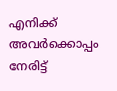എനിക്ക് അവര്‍ക്കൊപ്പം നേരിട്ട്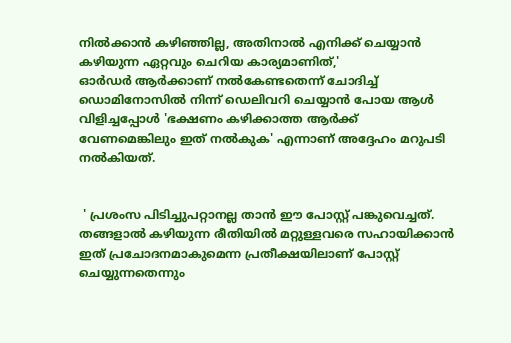നില്‍ക്കാന്‍ കഴിഞ്ഞില്ല, അതിനാല്‍ എനിക്ക് ചെയ്യാന്‍ കഴിയുന്ന ഏറ്റവും ചെറിയ കാര്യമാണിത്,'
ഓര്‍ഡര്‍ ആര്‍ക്കാണ് നല്‍കേണ്ടതെന്ന് ചോദിച്ച് ഡൊമിനോസില്‍ നിന്ന് ഡെലിവറി ചെയ്യാന്‍ പോയ ആള്‍ വിളിച്ചപ്പോള്‍ 'ഭക്ഷണം കഴിക്കാത്ത ആര്‍ക്ക് വേണമെങ്കിലും ഇത് നല്‍കുക' എന്നാണ് അദ്ദേഹം മറുപടി നല്‍കിയത്.


 ' പ്രശംസ പിടിച്ചുപറ്റാനല്ല താന്‍ ഈ പോസ്റ്റ് പങ്കുവെച്ചത്. തങ്ങളാല്‍ കഴിയുന്ന രീതിയില്‍ മറ്റുള്ളവരെ സഹായിക്കാന്‍ ഇത് പ്രചോദനമാകുമെന്ന പ്രതീക്ഷയിലാണ് പോസ്റ്റ് ചെയ്യുന്നതെന്നും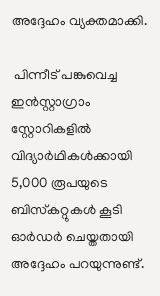അദ്ദേഹം വ്യക്തമാക്കി.

 പിന്നീട് പങ്കുവെച്ച ഇന്‍സ്റ്റാഗ്രാം സ്റ്റോറികളില്‍ വിദ്യാര്‍ഥികള്‍ക്കായി 5,000 രൂപയുടെ ബിസ്‌കറ്റുകള്‍ കൂടി ഓര്‍ഡര്‍ ചെയ്തതായി അദ്ദേഹം പറയുന്നുണ്ട്.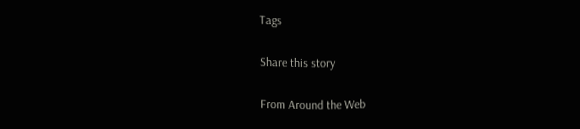Tags

Share this story

From Around the Web